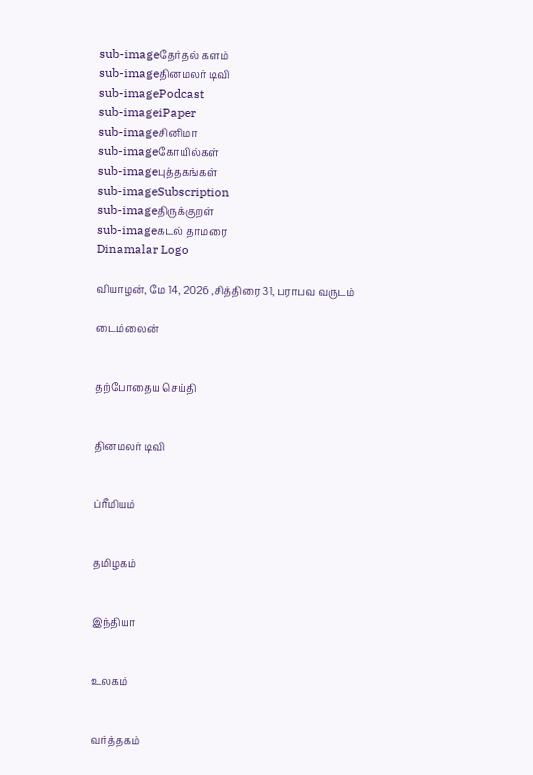sub-imageதேர்தல் களம்
sub-imageதினமலர் டிவி
sub-imagePodcast
sub-imageiPaper
sub-imageசினிமா
sub-imageகோயில்கள்
sub-imageபுத்தகங்கள்
sub-imageSubscription
sub-imageதிருக்குறள்
sub-imageகடல் தாமரை
Dinamalar Logo

வியாழன், மே 14, 2026 ,சித்திரை 31, பராபவ வருடம்

டைம்லைன்


தற்போதைய செய்தி


தினமலர் டிவி


ப்ரீமியம்


தமிழகம்


இந்தியா


உலகம்


வர்த்தகம்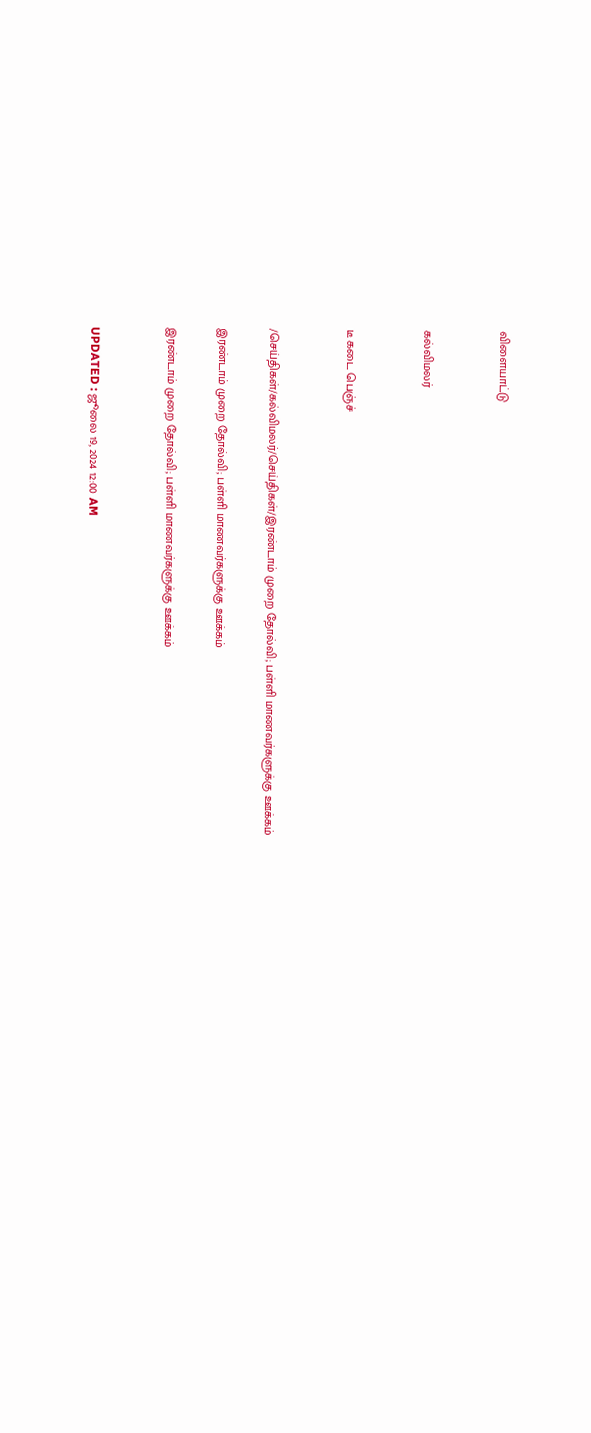விளையாட்டு


கல்விமலர்


டீ கடை பெஞ்ச்


/செய்திகள்/கல்விமலர்/செய்திகள்/இரண்டாம் முறை தோல்வி; பள்ளி மாணவர்களுக்கு ஊக்கம்

இரண்டாம் முறை தோல்வி; பள்ளி மாணவர்களுக்கு ஊக்கம்

இரண்டாம் முறை தோல்வி; பள்ளி மாணவர்களுக்கு ஊக்கம்


UPDATED : ஜூலை 19, 2024 12:00 AM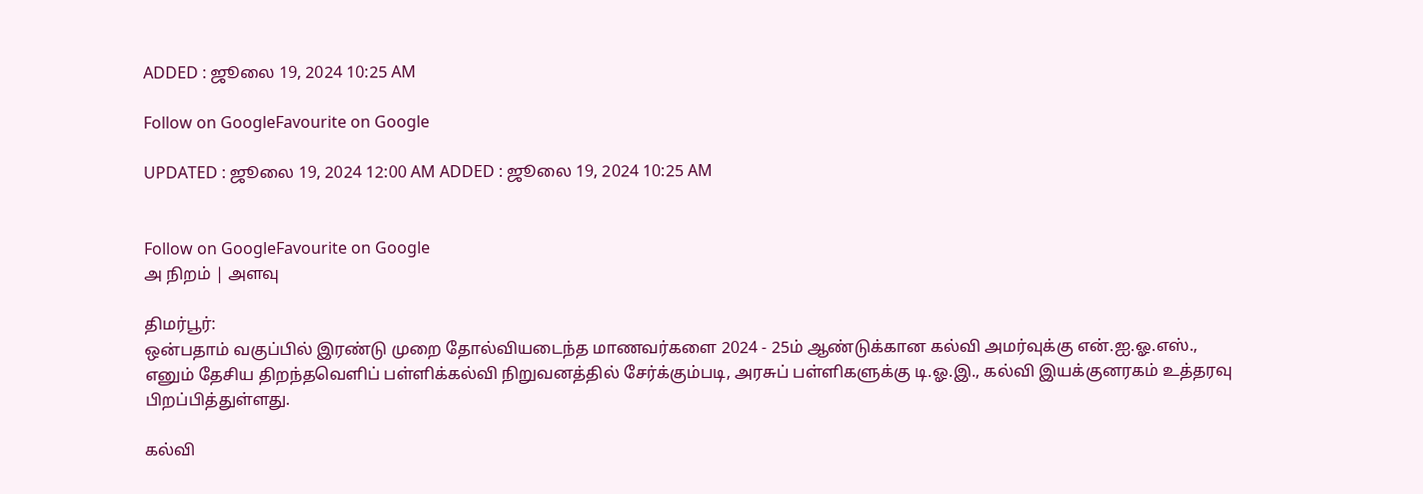ADDED : ஜூலை 19, 2024 10:25 AM

Follow on GoogleFavourite on Google

UPDATED : ஜூலை 19, 2024 12:00 AM ADDED : ஜூலை 19, 2024 10:25 AM


Follow on GoogleFavourite on Google
அ நிறம் | அளவு

திமர்பூர்:
ஒன்பதாம் வகுப்பில் இரண்டு முறை தோல்வியடைந்த மாணவர்களை 2024 - 25ம் ஆண்டுக்கான கல்வி அமர்வுக்கு என்.ஐ.ஓ.எஸ்., எனும் தேசிய திறந்தவெளிப் பள்ளிக்கல்வி நிறுவனத்தில் சேர்க்கும்படி, அரசுப் பள்ளிகளுக்கு டி.ஓ.இ., கல்வி இயக்குனரகம் உத்தரவு பிறப்பித்துள்ளது.

கல்வி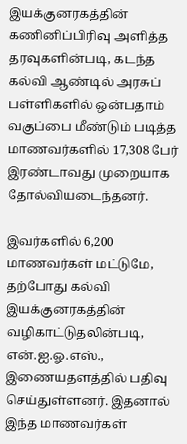இயக்குனரகத்தின் கணினிப்பிரிவு அளித்த தரவுகளின்படி, கடந்த கல்வி ஆண்டில் அரசுப் பள்ளிகளில் ஒன்பதாம் வகுப்பை மீண்டும் படித்த மாணவர்களில் 17,308 பேர் இரண்டாவது முறையாக தோல்வியடைந்தனர்.

இவர்களில் 6,200 மாணவர்கள் மட்டுமே, தற்போது கல்வி இயக்குனரகத்தின் வழிகாட்டுதலின்படி, என்.ஐ.ஓ.எஸ்., இணையதளத்தில் பதிவு செய்துள்ளனர். இதனால் இந்த மாணவர்கள்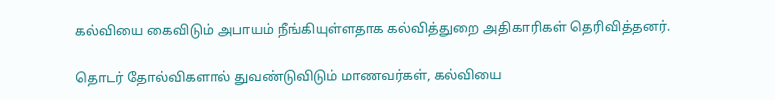கல்வியை கைவிடும் அபாயம் நீங்கியுள்ளதாக கல்வித்துறை அதிகாரிகள் தெரிவித்தனர்.

தொடர் தோல்விகளால் துவண்டுவிடும் மாணவர்கள், கல்வியை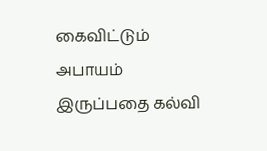கைவிட்டும் அபாயம் இருப்பதை கல்வி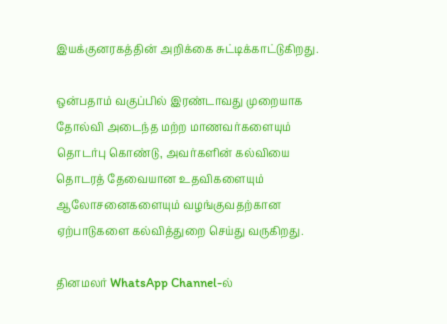இயக்குனரகத்தின் அறிக்கை சுட்டிக்காட்டுகிறது.

ஒன்பதாம் வகுப்பில் இரண்டாவது முறையாக தோல்வி அடைந்த மற்ற மாணவர்களையும் தொடர்பு கொண்டு, அவர்களின் கல்வியை தொடரத் தேவையான உதவிகளையும் ஆலோசனைகளையும் வழங்குவதற்கான ஏற்பாடுகளை கல்வித்துறை செய்து வருகிறது.

தினமலர் WhatsApp Channel-ல்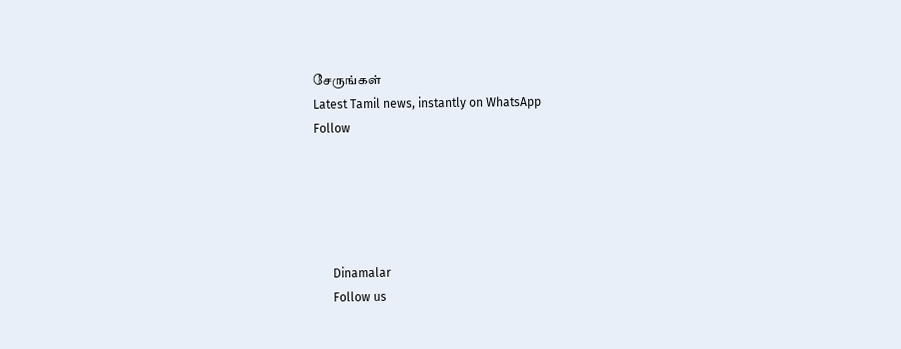சேருங்கள்
Latest Tamil news, instantly on WhatsApp
Follow





      Dinamalar
      Follow us